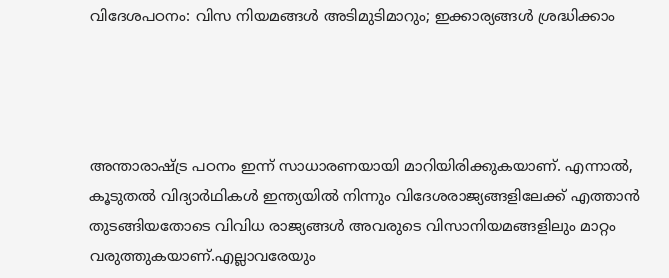വിദേശപഠനം: വിസ നിയമങ്ങള്‍ അടിമുടിമാറും; ഇക്കാര്യങ്ങള്‍ ശ്രദ്ധിക്കാം




അന്താരാഷ്ട്ര പഠനം ഇന്ന് സാധാരണയായി മാറിയിരിക്കുകയാണ്. എന്നാല്‍, കൂടുതല്‍ വിദ്യാര്‍ഥികള്‍ ഇന്ത്യയില്‍ നിന്നും വിദേശരാജ്യങ്ങളിലേക്ക് എത്താന്‍ തുടങ്ങിയതോടെ വിവിധ രാജ്യങ്ങള്‍ അവരുടെ വിസാനിയമങ്ങളിലും മാറ്റം വരുത്തുകയാണ്.എല്ലാവരേയും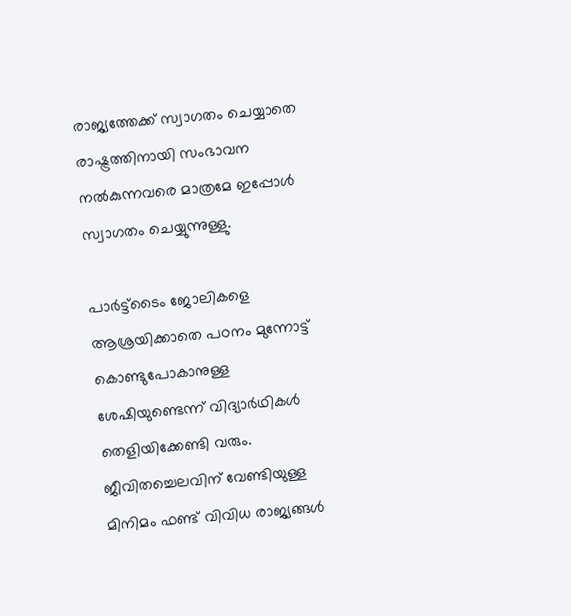രാജ്യത്തേക്ക് സ്വാഗതം ചെയ്യാതെ രാഷ്ട്രത്തിനായി സംഭാവന നല്‍കുന്നവരെ മാത്രമേ ഇപ്പോള്‍ സ്വാഗതം ചെയ്യുന്നുള്ളു.

പാര്‍ട്ട്‌ടൈം ജോലികളെ ആശ്രയിക്കാതെ പഠനം മുന്നോട്ട് കൊണ്ടുപോകാനുള്ള ശേഷിയുണ്ടെന്ന് വിദ്യാര്‍ഥികള്‍ തെളിയിക്കേണ്ടി വരും. ജീവിതച്ചെലവിന് വേണ്ടിയുള്ള മിനിമം ഫണ്ട് വിവിധ രാജ്യങ്ങള്‍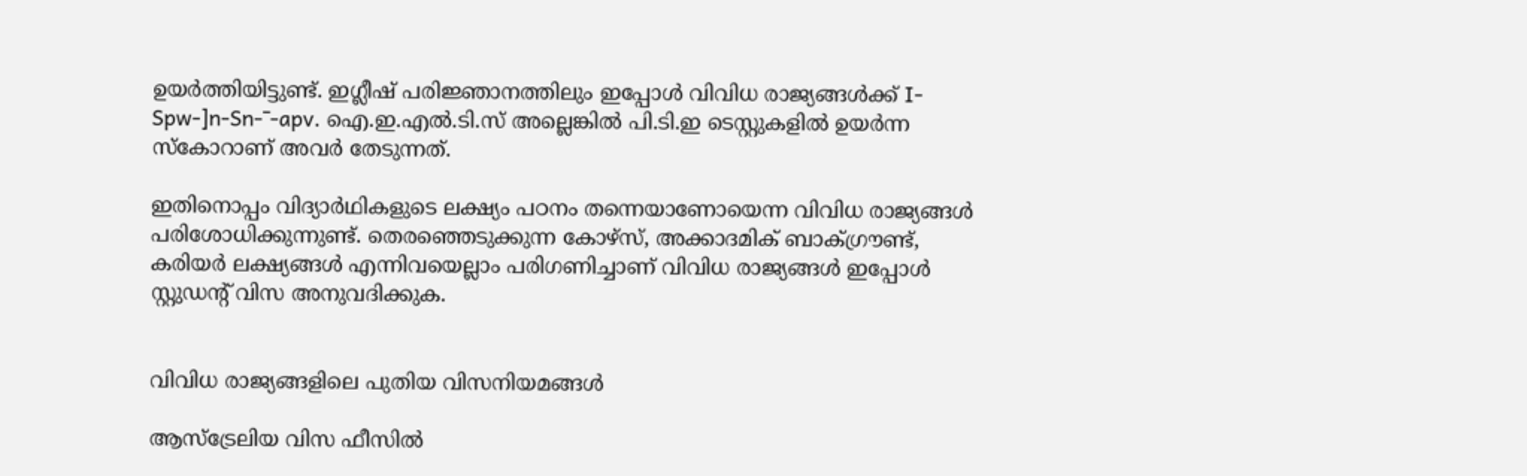ഉയര്‍ത്തിയിട്ടുണ്ട്. ഇഗ്ലീഷ് പരിജ്ഞാനത്തിലും ഇപ്പോള്‍ വിവിധ രാജ്യങ്ങള്‍ക്ക് I-Spw-]n-Sn-¯-apv. ഐ.ഇ.എല്‍.ടി.സ് അല്ലെങ്കില്‍ പി.ടി.ഇ ടെസ്റ്റുകളില്‍ ഉയര്‍ന്ന സ്‌കോറാണ് അവര്‍ തേടുന്നത്.

ഇതിനൊപ്പം വിദ്യാര്‍ഥികളുടെ ലക്ഷ്യം പഠനം തന്നെയാണോയെന്ന വിവിധ രാജ്യങ്ങള്‍ പരിശോധിക്കുന്നുണ്ട്. തെരഞ്ഞെടുക്കുന്ന കോഴ്‌സ്, അക്കാദമിക് ബാക്ഗ്രൗണ്ട്, കരിയര്‍ ലക്ഷ്യങ്ങള്‍ എന്നിവയെല്ലാം പരിഗണിച്ചാണ് വിവിധ രാജ്യങ്ങള്‍ ഇപ്പോള്‍ സ്റ്റുഡന്റ് വിസ അനുവദിക്കുക.


വിവിധ രാജ്യങ്ങളിലെ പുതിയ വിസനിയമങ്ങള്‍

ആസ്‌ട്രേലിയ വിസ ഫീസില്‍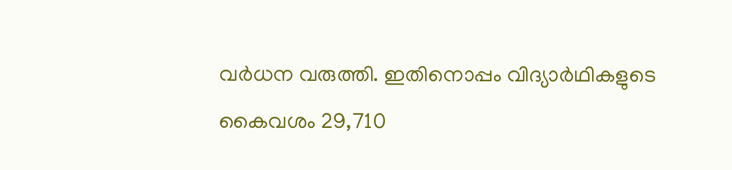വര്‍ധന വരുത്തി. ഇതിനൊപ്പം വിദ്യാര്‍ഥികളുടെ കൈവശം 29,710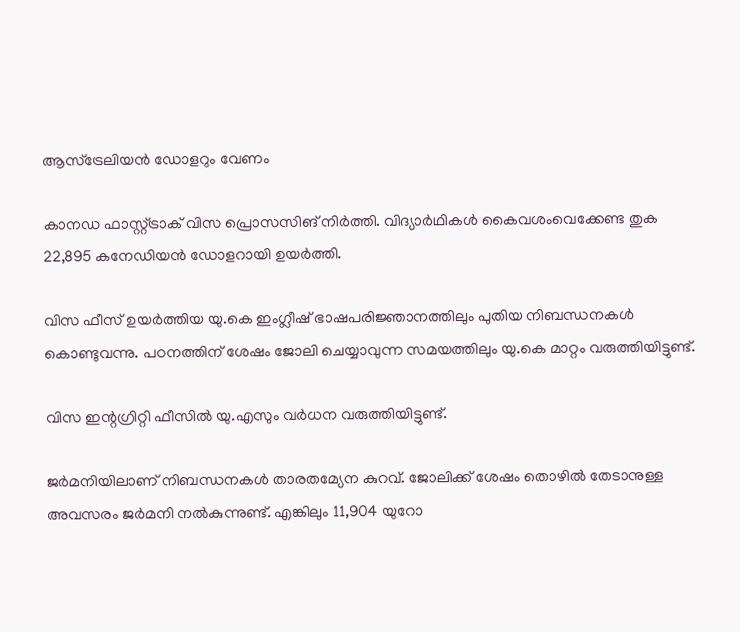ആസ്‌ട്രേലിയന്‍ ഡോളറും വേണം

കാനഡ ഫാസ്റ്റ്ട്രാക് വിസ പ്രൊസസിങ് നിര്‍ത്തി. വിദ്യാര്‍ഥികള്‍ കൈവശംവെക്കേണ്ട തുക 22,895 കനേഡിയന്‍ ഡോളറായി ഉയര്‍ത്തി.

വിസ ഫീസ് ഉയര്‍ത്തിയ യു.കെ ഇംഗ്ലീഷ് ഭാഷപരിജ്ഞാനത്തിലും പുതിയ നിബന്ധനകള്‍ കൊണ്ടുവന്നു. പഠനത്തിന് ശേഷം ജോലി ചെയ്യാവുന്ന സമയത്തിലും യു.കെ മാറ്റം വരുത്തിയിട്ടുണ്ട്.

വിസ ഇന്റഗ്രിറ്റി ഫീസില്‍ യു.എസും വര്‍ധന വരുത്തിയിട്ടുണ്ട്.

ജര്‍മനിയിലാണ് നിബന്ധനകള്‍ താരതമ്യേന കുറവ്. ജോലിക്ക് ശേഷം തൊഴില്‍ തേടാനുള്ള അവസരം ജര്‍മനി നല്‍കുന്നുണ്ട്. എങ്കിലും 11,904 യുറോ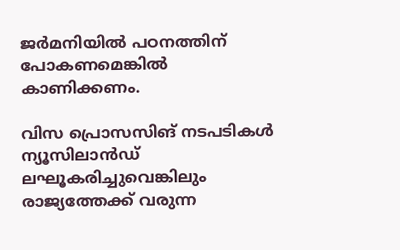ജര്‍മനിയില്‍ പഠനത്തിന് പോകണമെങ്കില്‍ കാണിക്കണം.

വിസ പ്രൊസസിങ് നടപടികള്‍ ന്യൂസിലാന്‍ഡ് ലഘൂകരിച്ചുവെങ്കിലും രാജ്യത്തേക്ക് വരുന്ന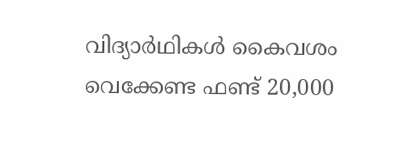വിദ്യാര്‍ഥികള്‍ കൈവശം വെക്കേണ്ട ഫണ്ട് 20,000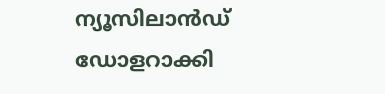ന്യൂസിലാന്‍ഡ് ഡോളറാക്കി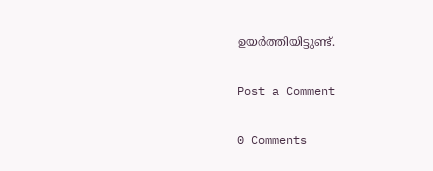ഉയര്‍ത്തിയിട്ടുണ്ട്.

Post a Comment

0 Comments